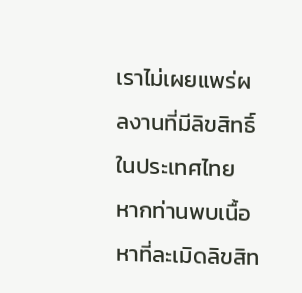เราไม่เผยแพร่ผลงานที่มีลิขสิทธิ์ในประเทศไทย หากท่านพบเนื้อหาที่ละเมิดลิขสิท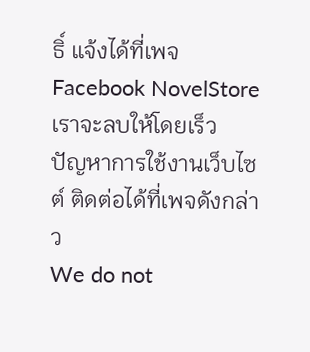ธิ์ แจ้งได้ที่เพจ Facebook NovelStore เราจะลบให้โดยเร็ว
ปัญหาการใช้งานเว็บไซต์ ติดต่อได้ที่เพจดังกล่าว
We do not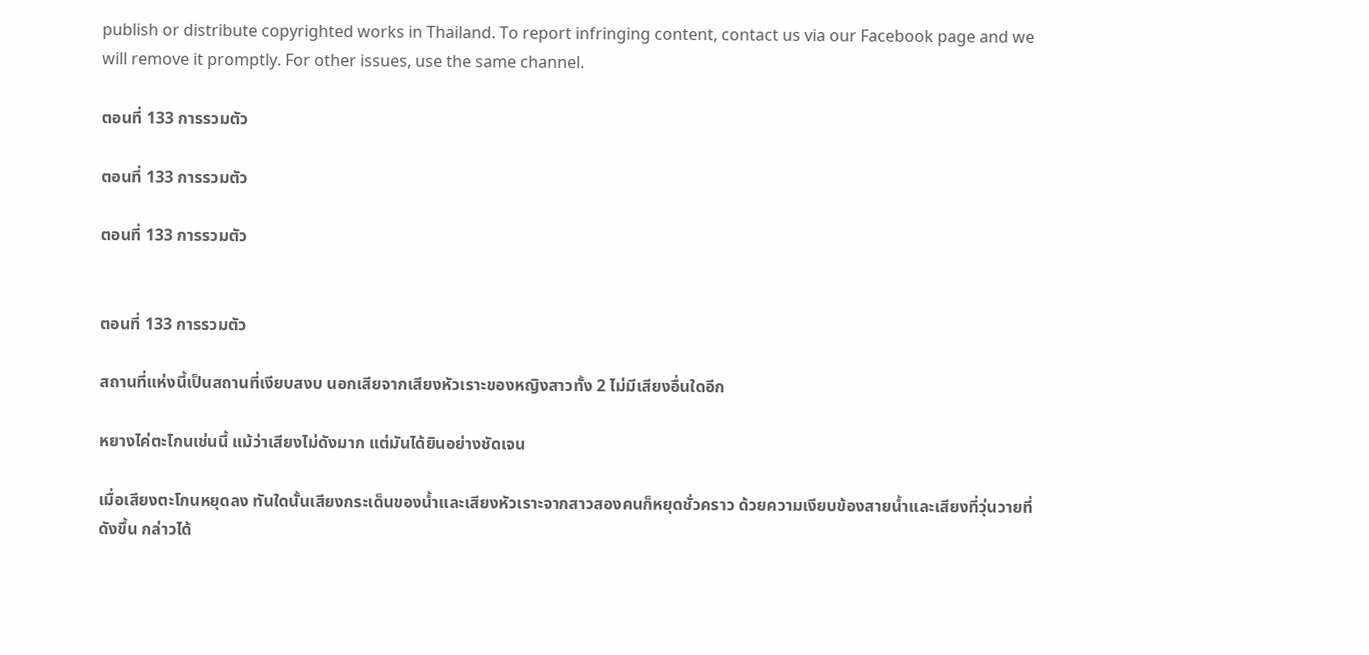publish or distribute copyrighted works in Thailand. To report infringing content, contact us via our Facebook page and we will remove it promptly. For other issues, use the same channel.

ตอนที่ 133 การรวมตัว

ตอนที่ 133 การรวมตัว

ตอนที่ 133 การรวมตัว


ตอนที่ 133 การรวมตัว

สถานที่แห่งนี้เป็นสถานที่เงียบสงบ นอกเสียจากเสียงหัวเราะของหญิงสาวทั้ง 2 ไม่มีเสียงอื่นใดอีก

หยางไค่ตะโกนเช่นนี้ แม้ว่าเสียงไม่ดังมาก แต่มันได้ยินอย่างชัดเจน

เมื่อเสียงตะโกนหยุดลง ทันใดนั้นเสียงกระเด็นของน้ำและเสียงหัวเราะจากสาวสองคนก็หยุดชั่วคราว ด้วยความเงียบข้องสายน้ำและเสียงที่วุ่นวายที่ดังขึ้น กล่าวได้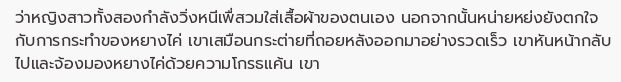ว่าหญิงสาวทั้งสองกำลังวิ่งหนีเพื่สวมใส่เสื้อผ้าของตนเอง นอกจากนั้นหน่ายหย่งยังตกใจกับการกระทำของหยางไค่ เขาเสมือนกระต่ายที่ถอยหลังออกมาอย่างรวดเร็ว เขาหันหน้ากลับไปและจ้องมองหยางไค่ด้วยความโกรธแค้น เขา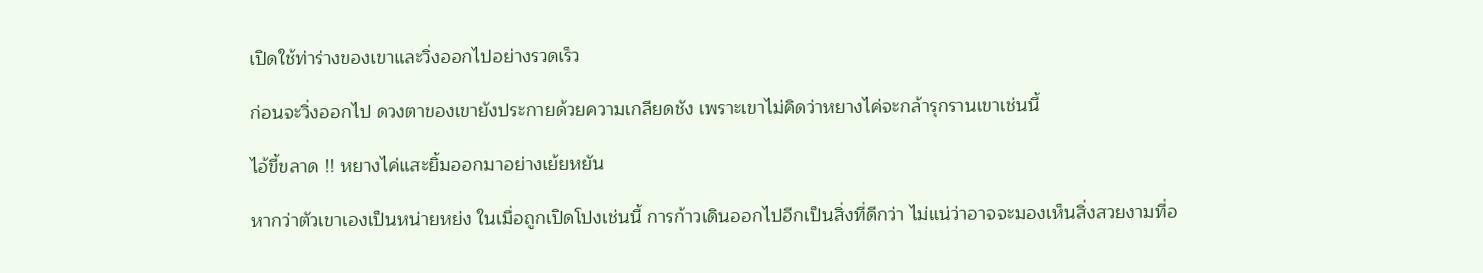เปิดใช้ท่าร่างของเขาและวิ่งออกไปอย่างรวดเร็ว

ก่อนจะวิ่งออกไป ดวงตาของเขายังประกายด้วยความเกลียดชัง เพราะเขาไม่คิดว่าหยางไค่จะกล้ารุกรานเขาเช่นนี้

ไอ้ขี้ขลาด !! หยางไค่แสะยิ้มออกมาอย่างเย้ยหยัน

หากว่าตัวเขาเองเป็นหน่ายหย่ง ในเมื่อถูกเปิดโปงเช่นนี้ การก้าวเดินออกไปอีกเป็นสิ่งที่ดีกว่า ไม่แน่ว่าอาจจะมองเห็นสิ่งสวยงามที่อ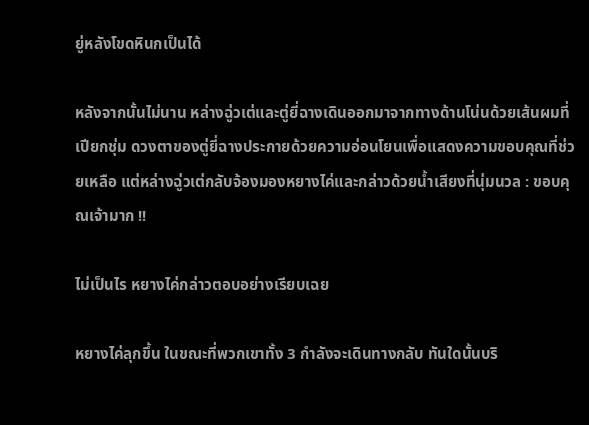ยู่หลังโขดหินกเป็นได้

หลังจากนั้นไม่นาน หล่างฉู่วเต่และตู่ยี่ฉางเดินออกมาจากทางด้านโน่นด้วยเส้นผมที่เปียกชุ่ม ดวงตาของตู่ยี่ฉางประกายด้วยความอ่อนโยนเพื่อแสดงความขอบคุณที่ช่วยเหลือ แต่หล่างฉู่วเต่กลับจ้องมองหยางไค่และกล่าวด้วยน้ำเสียงที่นุ่มนวล : ขอบคุณเจ้ามาก !!

ไม่เป็นไร หยางไค่กล่าวตอบอย่างเรียบเฉย

หยางไค่ลุกขึ้น ในขณะที่พวกเขาทั้ง 3 กำลังจะเดินทางกลับ ทันใดนั้นบริ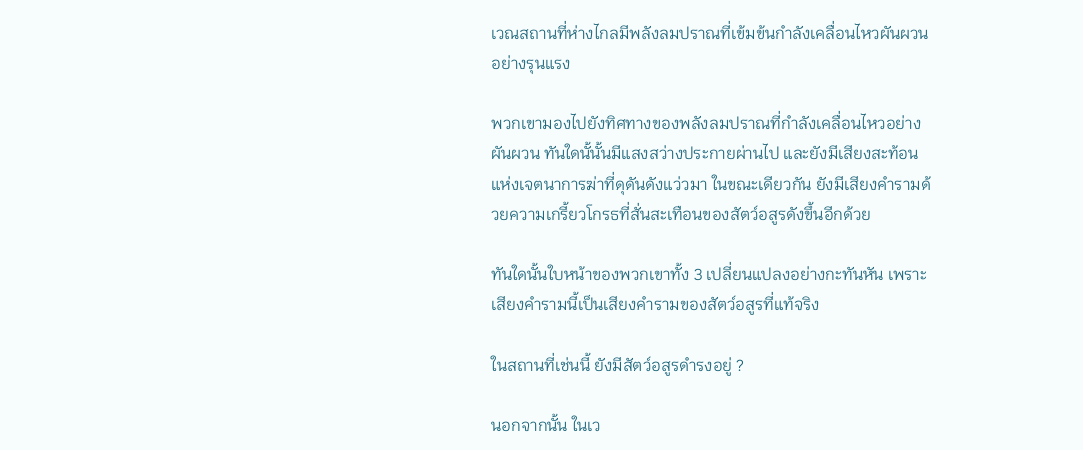เวณสถานที่ห่างไกลมีพลังลมปราณที่เข้มข้นกำลังเคลื่อนไหวผันผวนอย่างรุนแรง

พวกเขามองไปยังทิศทางของพลังลมปราณที่กำลังเคลื่อนไหวอย่างผันผวน ทันใดนั้นั้นมีแสงสว่างประกายผ่านไป และยังมีเสียงสะท้อนแห่งเจตนาการฆ่าที่ดุดันดังแว่วมา ในขณะเดียวกัน ยังมีเสียงคำรามด้วยความเกรี้ยวโกรธที่สั่นสะเทือนของสัตว์อสูรดังขึ้นอีกด้วย

ทันใดนั้นใบหน้าของพวกเขาทั้ง 3 เปลี่ยนแปลงอย่างกะทันหัน เพราะเสียงคำรามนี้เป็นเสียงคำรามของสัตว์อสูรที่แท้จริง

ในสถานที่เช่นนี้ ยังมีสัตว์อสูรดำรงอยู่ ?

นอกจากนั้น ในเว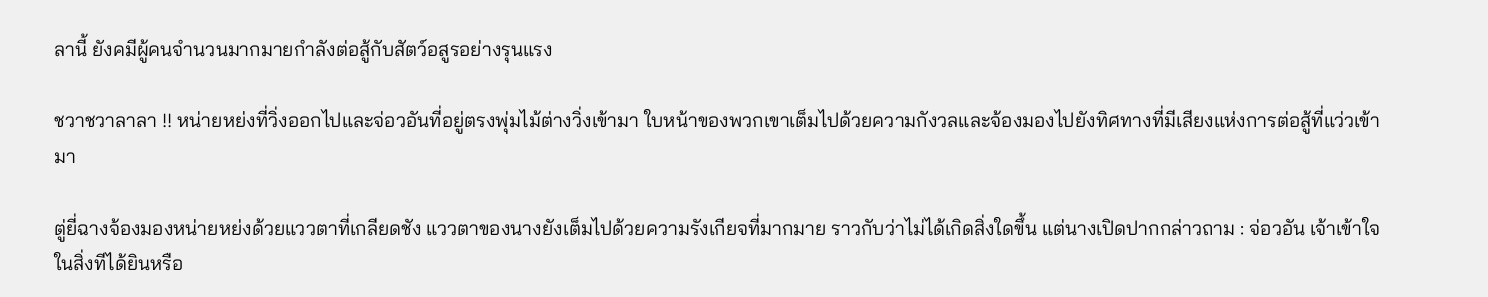ลานี้ ยังคมีผู้คนจำนวนมากมายกำลังต่อสู้กับสัตว์อสูรอย่างรุนแรง

ชวาชวาลาลา !! หน่ายหย่งที่วิ่งออกไปและจ่อวอันที่อยู่ตรงพุ่มไม้ต่างวิ่งเข้ามา ใบหน้าของพวกเขาเต็มไปด้วยความกังวลและจ้องมองไปยังทิศทางที่มีเสียงแห่งการต่อสู้ที่แว่วเข้ามา

ตู่ยี่ฉางจ้องมองหน่ายหย่งด้วยแววตาที่เกลียดชัง แววตาของนางยังเต็มไปด้วยความรังเกียจที่มากมาย ราวกับว่าไม่ได้เกิดสิ่งใดขึ้น แต่นางเปิดปากกล่าวถาม : จ่อวอัน เจ้าเข้าใจในสิ่งทีได้ยินหรือ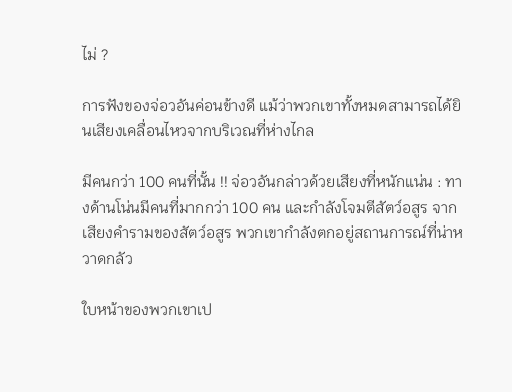ไม่ ?

การฟังของจ่อวอันค่อนข้างดี แม้ว่าพวกเขาทั้งหมดสามารถได้ยินเสียงเคลื่อนไหวจากบริเวณที่ห่างไกล

มีคนกว่า 100 คนที่นั้น !! จ่อวอันกล่าวด้วยเสียงที่หนักแน่น : ทางด้านโน่นมีคนที่มากกว่า 100 คน และกำลังโจมตีสัตว์อสูร จากเสียงคำรามของสัตว์อสูร พวกเขากำลังตกอยู่สถานการณ์ที่น่าหวาดกลัว

ใบหน้าของพวกเขาเป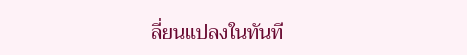ลี่ยนแปลงในทันที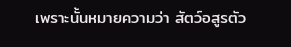เพราะนั้นหมายความว่า สัตว์อสูรตัว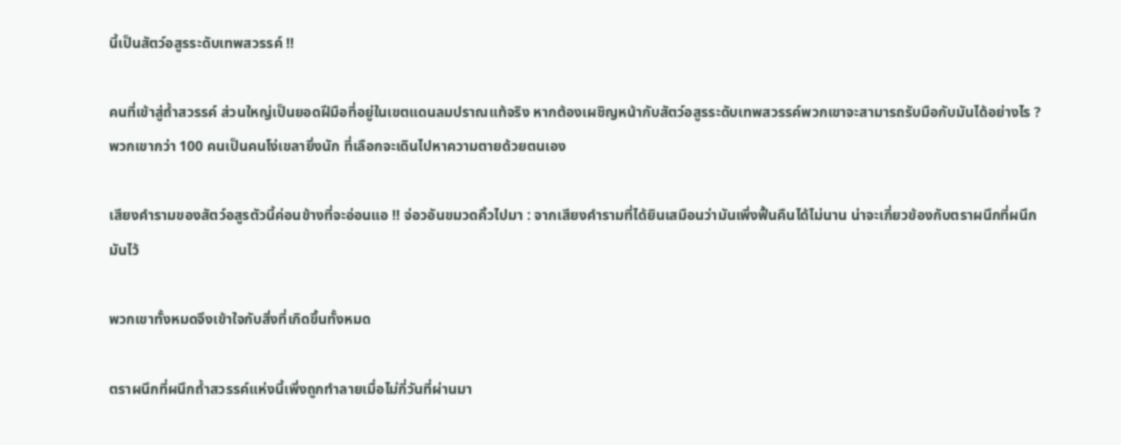นี้เป็นสัตว์อสูรระดับเทพสวรรค์ !!

คนที่เข้าสู่ถ้ำสวรรค์ ส่วนใหญ่เป็นยอดฝีมือที่อยู่ในเขตแดนลมปราณแท้จริง หากต้องเผชิญหน้ากับสัตว์อสูรระดับเทพสวรรค์พวกเขาจะสามารถรับมือกับมันได้อย่างไร ? พวกเขากว่า 100 คนเป็นคนโง่เขลายิ่งนัก ที่เลือกจะเดินไปหาความตายด้วยตนเอง

เสียงคำรามของสัตว์อสูรตัวนี้ค่อนข้างที่จะอ่อนแอ !! จ่อวอันขมวดคิ้วไปมา : จากเสียงคำรามที่ได้ยินเสมือนว่ามันเพิ่งฟื้นคืนได้ไม่นาน น่าจะเกี่ยวข้องกับตราผนึกที่ผนึกมันไว้

พวกเขาทั้งหมดจึงเข้าใจกับสิ่งที่เกิดขึ้นทั้งหมด

ตราผนึกที่ผนึกถ้ำสวรรค์แห่งนี้เพิ่งถูกทำลายเมื่อไม่กี่วันที่ผ่านมา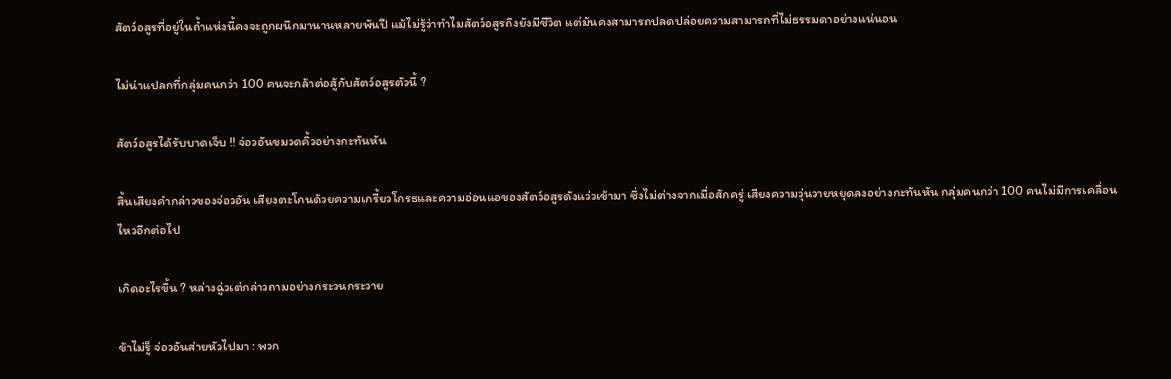สัตว์อสูรที่อยู่ในถ้ำแห่งนี้คงจะถูกผนึกมานานหลายพันปี แม้ไม่รู้ว่าทำไมสัตว์อสูรถึงยังมีชีวิต แต่มันคงสามารถปลดปล่อยความสามารถที่ไม่ธรรมดาอย่างแน่นอน

ไม่น่าแปลกที่กลุ่มคนกว่า 100 คนจะกล้าต่อสู้กับสัตว์อสูรตัวนี้ ?

สัตว์อสูรได้รับบาดเจ็บ !! จ่อวอันขมวดคิ้วอย่างกะทันหัน

สิ้นเสียงคำกล่าวของจ่อวอัน เสียงตะโกนด้วยความเกรี้ยวโกรธและความอ่อนแอของสัตว์อสูรดังแว่วเข้ามา ซึ่งไม่ต่างจากเมื่อสักครู่ เสียงความวุ่นวายหยุดลงอย่างกะทันหัน กลุ่มคนกว่า 100 คนไม่มีการเคลื่อนไหวอีกต่อไป

เกิดอะไรขึ้น ? หล่างฉู่วเต่กล่าวถามอย่างกระวนกระวาย

ข้าไม่รู็ จ่อวอันส่ายหัวไปมา : พวก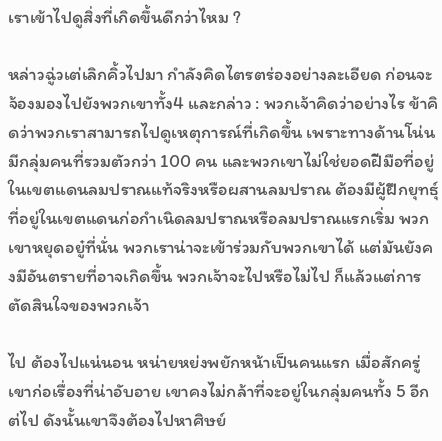เราเข้าไปดูสิ่งที่เกิดขึ้นดีกว่าไหม ?

หล่าวฉู่วเต่เลิกคิ้วไปมา กำลังคิดไตรตร่องอย่างละเอียด ก่อนจะจ้องมองไปยังพวกเขาทั้ง4 และกล่าว : พวกเจ้าคิดว่าอย่างไร ข้าคิดว่าพวกเราสามารถไปดูเหตุการณ์ที่เกิดขึ้น เพราะทางด้านโน่นมีกลุ่มคนที่รวมตัวกว่า 100 คน และพวกเขาไม่ใช่ยอดฝีมือที่อยู่ในเขตแดนลมปราณแท้จริงหรือผสานลมปราณ ต้องมีผู้ฝึกยุทธุ์ที่อยู่ในเขตแดนก่อกำเนิดลมปราณหรือลมปราณแรกเริ่ม พวกเขาหยุดอยู๋ที่นั่น พวกเราน่าจะเข้าร่วมกับพวกเขาได้ แต่มันยังคงมีอันตรายที่อาจเกิดขึ้น พวกเจ้าจะไปหรือไม่ไป ก็แล้วแต่การตัดสินใจของพวกเจ้า

ไป ต้องไปแน่นอน หน่ายหย่งพยักหน้าเป็นคนแรก เมื่อสักครู่เขาก่อเรื่องที่น่าอับอาย เขาคงไม่กล้าที่จะอยู่ในกลุ่มคนทั้ง 5 อีกต่ไป ดังนั้นเขาจึงต้องไปหาศิษย์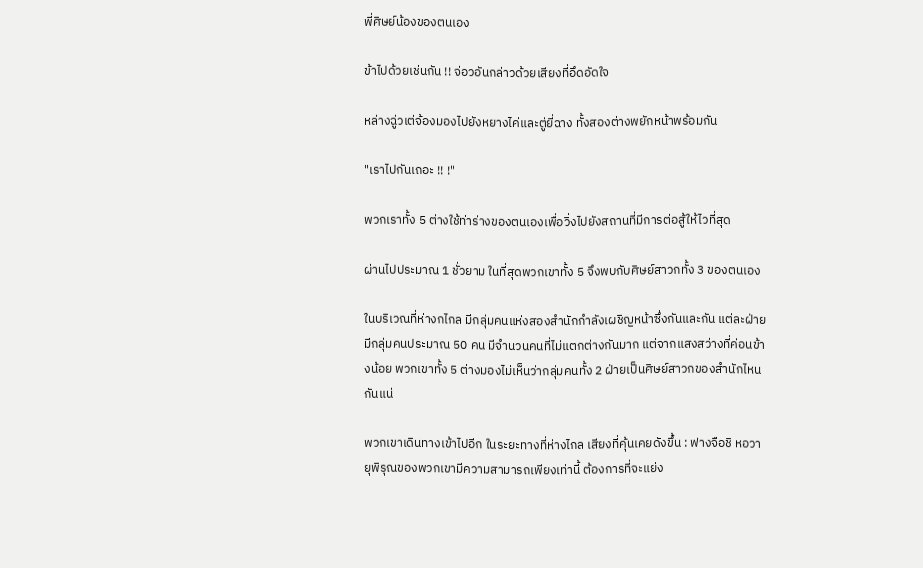พี่ศิษย์น้องของตนเอง

ข้าไปด้วยเช่นกัน !! จ่อวอันกล่าวด้วยเสียงที่อึดอัดใจ

หล่างฉู่วเต่จ้องมองไปยังหยางไค่และตู่ยี่ฉาง ทั้งสองต่างพยักหน้าพร้อมกัน

"เราไปกันเถอะ !! !"

พวกเราทั้ง 5 ต่างใช้ท่าร่างของตนเองเพื่อวิ่งไปยังสถานที่มีการต่อสู้ให้ไวที่สุด

ผ่านไปประมาณ 1 ชั่วยาม ในที่สุดพวกเขาทั้ง 5 จึงพบกับศิษย์สาวกทั้ง 3 ของตนเอง

ในบริเวณที่ห่างกไกล มีกลุ่มคนแห่งสองสำนักกำลังเผชิญหน้าซึ่งกันและกัน แต่ละฝ่ายมีกลุ่มคนประมาณ 50 คน มีจำนวนคนที่ไม่แตกต่างกันมาก แต่จากแสงสว่างที่ค่อนข้างน้อย พวกเขาทั้ง 5 ต่างมองไม่เห็นว่ากลุ่มคนทั้ง 2 ฝ่ายเป็นศิษย์สาวกของสำนักไหนกันแน่

พวกเขาเดินทางเข้าไปอีก ในระยะทางที่ห่างไกล เสียงที่คุ้นเคยดังขึ้น : ฟางจือชิ หอวายุพิรุณของพวกเขามีความสามารถเพียงเท่านี้ ต้องการที่จะแย่ง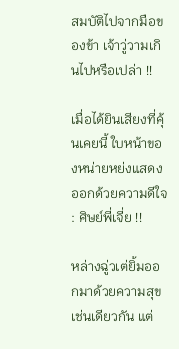สมบัติไปจากมือของข้า เจ้าวู่วามเกินไปหรือเปล่า !!

เมื่อได้ยินเสียงที่คุ้นเคยนี้ ใบหน้าของหน่ายหย่งแสดงออกด้วยความดีใจ : ศิษย์พี่เจี่ย !!

หล่างฉู่วเต่ยิ้มออกมาด้วยความสุขเช่นเดียวกัน แต่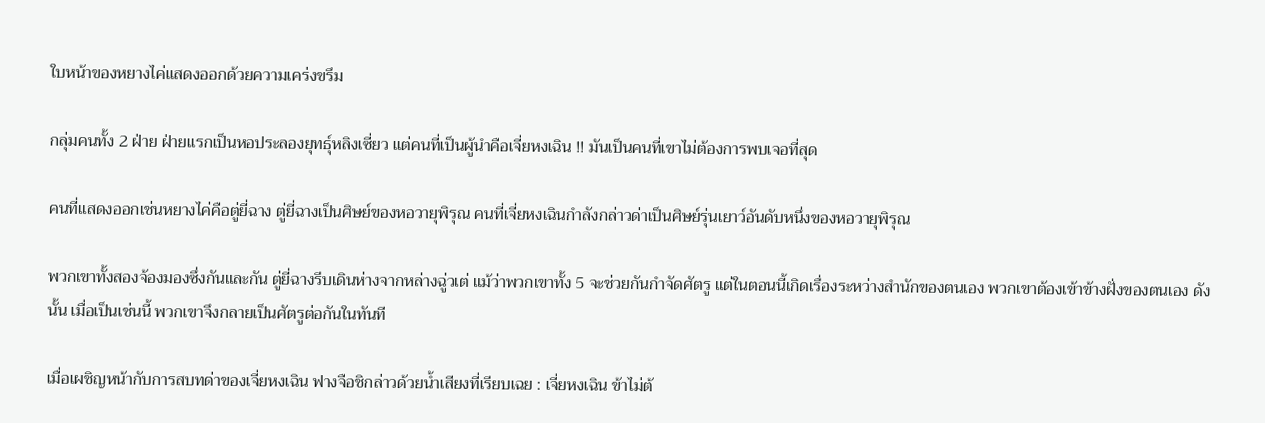ใบหน้าของหยางไค่แสดงออกด้วยความเคร่งขรึม

กลุ่มคนทั้ง 2 ฝ่าย ฝ่ายแรกเป็นหอประลองยุทธุ์หลิงเซี่ยว แต่คนที่เป็นผู้นำคือเจี่ยหงเฉิน !! มันเป็นคนที่เขาไม่ต้องการพบเจอที่สุด

คนที่แสดงออกเช่นหยางไค่คือตู่ยี่ฉาง ตู่ยี่ฉางเป็นศิษย์ของหอวายุพิรุณ คนที่เจี่ยหงเฉินกำลังกล่าวด่าเป็นศิษย์รุ่นเยาว์อันดับหนึ่งของหอวายุพิรุณ

พวกเขาทั้งสองจ้องมองซึ่งกันและกัน ตู่ยี่ฉางรีบเดินห่างจากหล่างฉู่วเต่ แม้ว่าพวกเขาทั้ง 5 จะช่วยกันกำจัดศัตรู แต่ในตอนนี้เกิดเรื่องระหว่างสำนักของตนเอง พวกเขาต้องเข้าข้างฝั่งของตนเอง ดังนั้น เมื่อเป็นเช่นนี้ พวกเขาจึงกลายเป็นศัตรูต่อกันในทันที

เมื่อเผชิญหน้ากับการสบทด่าของเจี่ยหงเฉิน ฟางจือชิกล่าวด้วยน้ำเสียงที่เรียบเฉย : เจี่ยหงเฉิน ข้าไม่ต้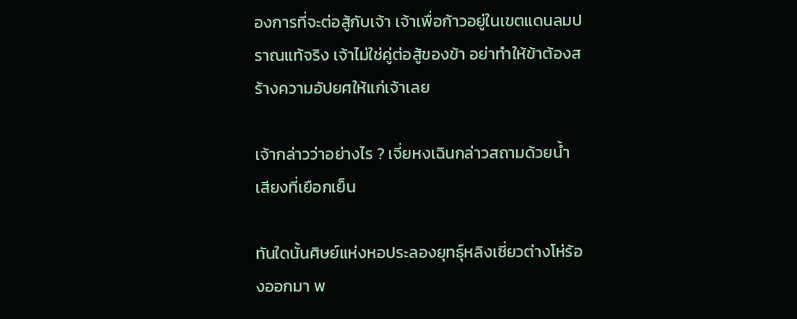องการที่จะต่อสู้กับเจ้า เจ้าเพื่อก้าวอยู่ในเขตแดนลมปราณแท้จริง เจ้าไม่ใช่คู่ต่อสู้ของข้า อย่าทำให้ข้าต้องสร้างความอัปยศให้แก่เจ้าเลย

เจ้ากล่าวว่าอย่างไร ? เจี่ยหงเฉินกล่าวสถามด้วยน้ำเสียงที่เยือกเย็น

ทันใดนั้นศิษย์แห่งหอประลองยุทธุ์หลิงเซี่ยวต่างโห่ร้องออกมา พ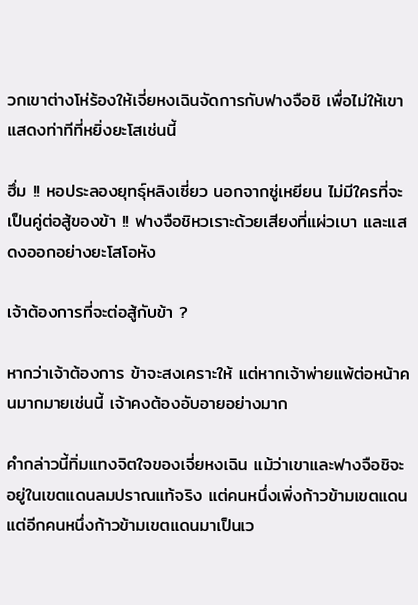วกเขาต่างโห่ร้องให้เจี่ยหงเฉินจัดการกับฟางจือชิ เพื่อไม่ให้เขาแสดงท่าทีที่หยิ่งยะโสเช่นนี้

ฮึ่ม !! หอประลองยุทธุ์หลิงเซี่ยว นอกจากซู่เหยียน ไม่มีใครที่จะเป็นคู่ต่อสู้ของข้า !! ฟางจือชิหวเราะด้วยเสียงที่แผ่วเบา และแสดงออกอย่างยะโสโอหัง

เจ้าต้องการที่จะต่อสู้กับข้า ?

หากว่าเจ้าต้องการ ข้าจะสงเคราะให้ แต่หากเจ้าพ่ายแพ้ต่อหน้าคนมากมายเช่นนี้ เจ้าคงต้องอับอายอย่างมาก

คำกล่าวนี้ทิ่มแทงจิตใจของเจี่ยหงเฉิน แม้ว่าเขาและฟางจือชิจะอยู่ในเขตแดนลมปราณแท้จริง แต่คนหนึ่งเพิ่งก้าวข้ามเขตแดน แต่อีกคนหนึ่งก้าวข้ามเขตแดนมาเป็นเว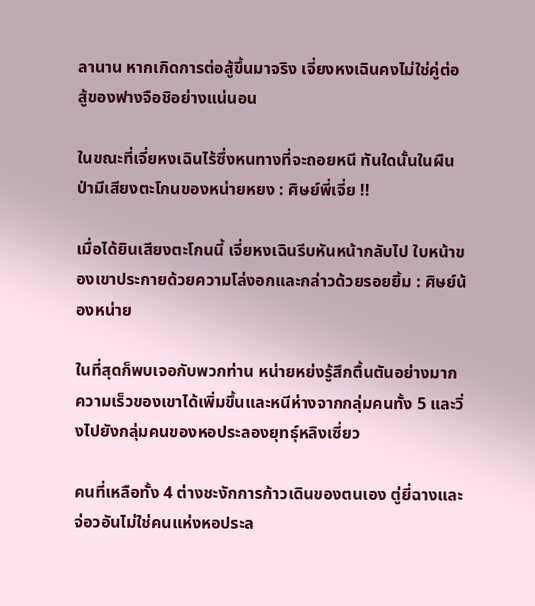ลานาน หากเกิดการต่อสู้ขึ้นมาจริง เจี่ยงหงเฉินคงไม่ใช่คู่ต่อสู้ของฟางจือชิอย่างแน่นอน

ในขณะที่เจี่ยหงเฉินไร้ซึ่งหนทางที่จะถอยหนี ทันใดนั้นในผืนป่ามีเสียงตะโกนของหน่ายหยง : ศิษย์พี่เจี่ย !!

เมื่อได้ยินเสียงตะโกนนี้ เจี่ยหงเฉินรีบหันหน้ากลับไป ใบหน้าของเขาประกายด้วยความโล่งอกและกล่าวด้วยรอยยิ้ม : ศิษย์น้องหน่าย

ในที่สุดก็พบเจอกับพวกท่าน หน่ายหย่งรู้สึกตื้นตันอย่างมาก ความเร็วของเขาได้เพิ่มขึ้นและหนีห่างจากกลุ่มคนทั้ง 5 และวิ่งไปยังกลุ่มคนของหอประลองยุทธุ์หลิงเซี่ยว

คนที่เหลือทั้ง 4 ต่างชะงักการก้าวเดินของตนเอง ตู่ยี่ฉางและจ่อวอันไม่ใช่คนแห่งหอประล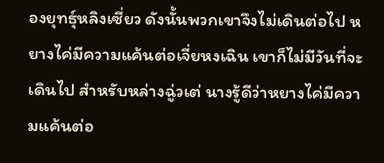องยุทธุ์หลิงเซี่ยว ดังนั้นพวกเขาจึงไม่เดินต่อไป หยางไค่มีความแค้นต่อเจี่ยหงเฉิน เขาก็ไม่มีวันที่จะเดินไป สำหรับหล่างฉู่วเต่ นางรู้ดีว่าหยางไค่มีความแค้นต่อ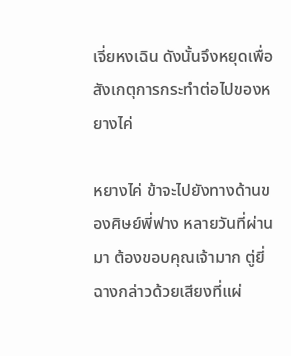เจี่ยหงเฉิน ดังนั้นจึงหยุดเพื่อสังเกตุการกระทำต่อไปของหยางไค่

หยางไค่ ข้าจะไปยังทางด้านของศิษย์พี่ฟาง หลายวันที่ผ่านมา ต้องขอบคุณเจ้ามาก ตู่ยี่ฉางกล่าวด้วยเสียงที่แผ่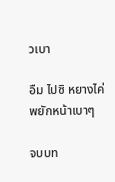วเบา

อืม ไปซิ หยางไค่พยักหน้าเบาๆ

จบบท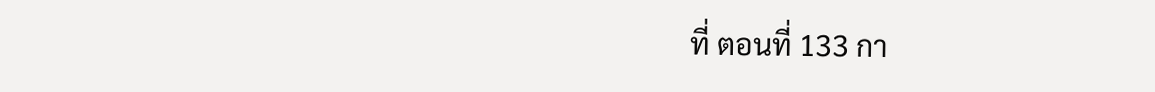ที่ ตอนที่ 133 กา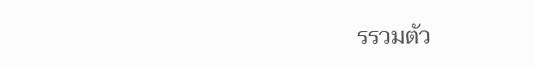รรวมตัว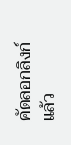คัดลอกลิงก์แล้ว